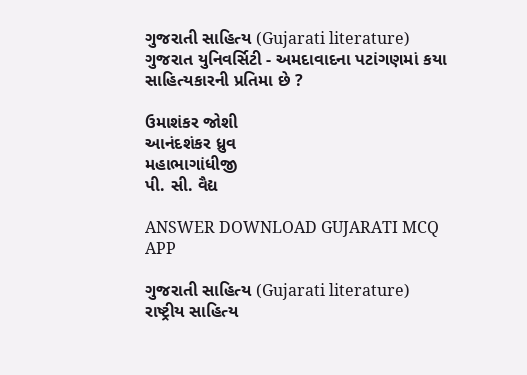ગુજરાતી સાહિત્ય (Gujarati literature)
ગુજરાત યુનિવર્સિટી - અમદાવાદના પટાંગણમાં કયા સાહિત્યકારની પ્રતિમા છે ?

ઉમાશંકર જોશી
આનંદશંકર ધ્રુવ
મહાભાગાંધીજી
પી. સી. વૈદ્ય

ANSWER DOWNLOAD GUJARATI MCQ APP

ગુજરાતી સાહિત્ય (Gujarati literature)
રાષ્ટ્રીય સાહિત્ય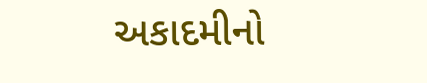અકાદમીનો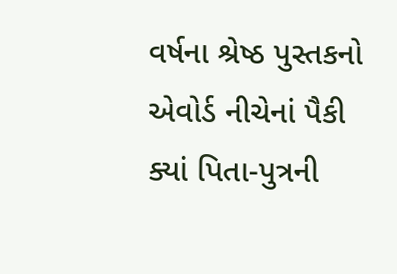વર્ષના શ્રેષ્ઠ પુસ્તકનો એવોર્ડ નીચેનાં પૈકી ક્યાં પિતા-પુત્રની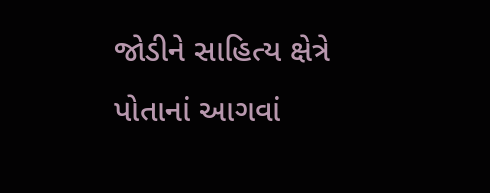જોડીને સાહિત્ય ક્ષેત્રે પોતાનાં આગવાં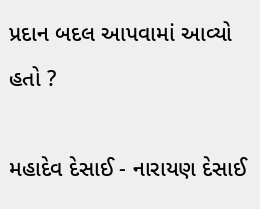પ્રદાન બદલ આપવામાં આવ્યો હતો ?

મહાદેવ દેસાઈ - નારાયણ દેસાઈ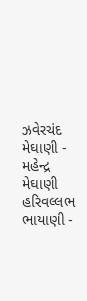ઝવેરચંદ મેઘાણી - મહેન્દ્ર મેઘાણી
હરિવલ્લભ ભાયાણી -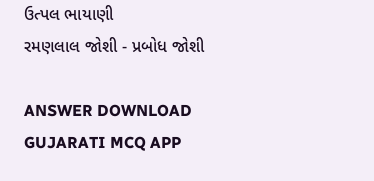ઉત્પલ ભાયાણી
રમણલાલ જોશી - પ્રબોધ જોશી

ANSWER DOWNLOAD GUJARATI MCQ APP